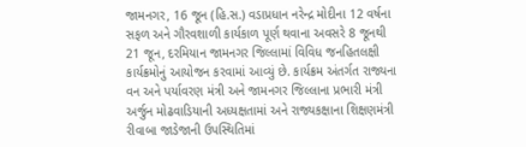જામનગર, 16 જૂન (હિ.સ.) વડાપ્રધાન નરેન્દ્ર મોદીના 12 વર્ષના સફળ અને ગૌરવશાળી કાર્યકાળ પૂર્ણ થવાના અવસરે 8 જૂનથી 21 જૂન, દરમિયાન જામનગર જિલ્લામાં વિવિધ જનહિતલક્ષી કાર્યક્રમોનું આયોજન કરવામાં આવ્યું છે. કાર્યક્રમ અંતર્ગત રાજ્યના વન અને પર્યાવરણ મંત્રી અને જામનગર જિલ્લાના પ્રભારી મંત્રી અર્જુન મોઢવાડિયાની અધ્યક્ષતામાં અને રાજ્યકક્ષાના શિક્ષણમંત્રી રીવાબા જાડેજાની ઉપસ્થિતિમાં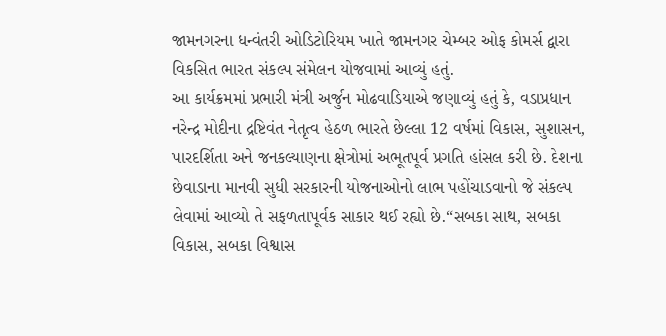જામનગરના ધન્વંતરી ઓડિટોરિયમ ખાતે જામનગર ચેમ્બર ઓફ કોમર્સ દ્વારા વિકસિત ભારત સંકલ્પ સંમેલન યોજવામાં આવ્યું હતું.
આ કાર્યક્રમમાં પ્રભારી મંત્રી અર્જુન મોઢવાડિયાએ જણાવ્યું હતું કે, વડાપ્રધાન નરેન્દ્ર મોદીના દ્રષ્ટિવંત નેતૃત્વ હેઠળ ભારતે છેલ્લા 12 વર્ષમાં વિકાસ, સુશાસન, પારદર્શિતા અને જનકલ્યાણના ક્ષેત્રોમાં અભૂતપૂર્વ પ્રગતિ હાંસલ કરી છે. દેશના છેવાડાના માનવી સુધી સરકારની યોજનાઓનો લાભ પહોંચાડવાનો જે સંકલ્પ લેવામાં આવ્યો તે સફળતાપૂર્વક સાકાર થઈ રહ્યો છે.“સબકા સાથ, સબકા વિકાસ, સબકા વિશ્વાસ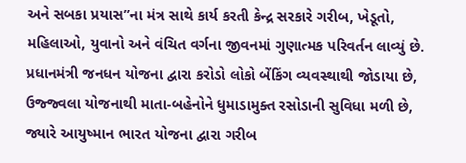અને સબકા પ્રયાસ”ના મંત્ર સાથે કાર્ય કરતી કેન્દ્ર સરકારે ગરીબ, ખેડૂતો, મહિલાઓ, યુવાનો અને વંચિત વર્ગના જીવનમાં ગુણાત્મક પરિવર્તન લાવ્યું છે. પ્રધાનમંત્રી જનધન યોજના દ્વારા કરોડો લોકો બેંકિંગ વ્યવસ્થાથી જોડાયા છે, ઉજ્જ્વલા યોજનાથી માતા-બહેનોને ધુમાડામુક્ત રસોડાની સુવિધા મળી છે, જ્યારે આયુષ્માન ભારત યોજના દ્વારા ગરીબ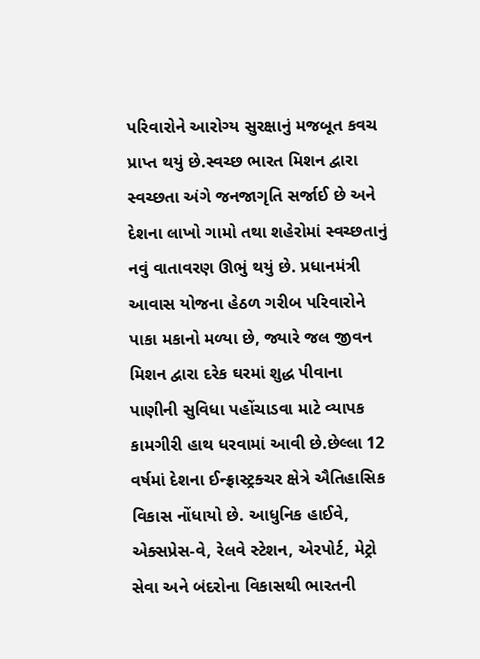પરિવારોને આરોગ્ય સુરક્ષાનું મજબૂત કવચ પ્રાપ્ત થયું છે.સ્વચ્છ ભારત મિશન દ્વારા સ્વચ્છતા અંગે જનજાગૃતિ સર્જાઈ છે અને દેશના લાખો ગામો તથા શહેરોમાં સ્વચ્છતાનું નવું વાતાવરણ ઊભું થયું છે. પ્રધાનમંત્રી આવાસ યોજના હેઠળ ગરીબ પરિવારોને પાકા મકાનો મળ્યા છે, જ્યારે જલ જીવન મિશન દ્વારા દરેક ઘરમાં શુદ્ધ પીવાના પાણીની સુવિધા પહોંચાડવા માટે વ્યાપક કામગીરી હાથ ધરવામાં આવી છે.છેલ્લા 12 વર્ષમાં દેશના ઈન્ફ્રાસ્ટ્રક્ચર ક્ષેત્રે ઐતિહાસિક વિકાસ નોંધાયો છે. આધુનિક હાઈવે, એક્સપ્રેસ-વે, રેલવે સ્ટેશન, એરપોર્ટ, મેટ્રો સેવા અને બંદરોના વિકાસથી ભારતની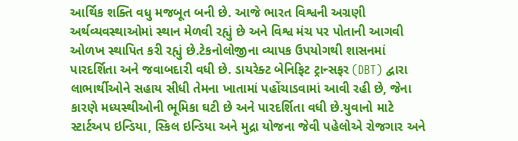આર્થિક શક્તિ વધુ મજબૂત બની છે. આજે ભારત વિશ્વની અગ્રણી અર્થવ્યવસ્થાઓમાં સ્થાન મેળવી રહ્યું છે અને વિશ્વ મંચ પર પોતાની આગવી ઓળખ સ્થાપિત કરી રહ્યું છે.ટેકનોલોજીના વ્યાપક ઉપયોગથી શાસનમાં પારદર્શિતા અને જવાબદારી વધી છે. ડાયરેક્ટ બેનિફિટ ટ્રાન્સફર (DBT) દ્વારા લાભાર્થીઓને સહાય સીધી તેમના ખાતામાં પહોંચાડવામાં આવી રહી છે, જેના કારણે મધ્યસ્થીઓની ભૂમિકા ઘટી છે અને પારદર્શિતા વધી છે.યુવાનો માટે સ્ટાર્ટઅપ ઇન્ડિયા, સ્કિલ ઇન્ડિયા અને મુદ્રા યોજના જેવી પહેલોએ રોજગાર અને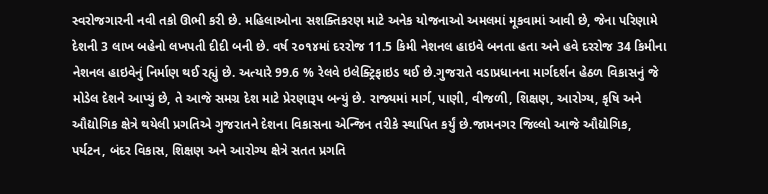સ્વરોજગારની નવી તકો ઊભી કરી છે. મહિલાઓના સશક્તિકરણ માટે અનેક યોજનાઓ અમલમાં મૂકવામાં આવી છે, જેના પરિણામે દેશની 3 લાખ બહેનો લખપતી દીદી બની છે. વર્ષ ૨૦૧૪માં દરરોજ 11.5 કિમી નેશનલ હાઇવે બનતા હતા અને હવે દરરોજ 34 કિમીના નેશનલ હાઇવેનું નિર્માણ થઈ રહ્યું છે. અત્યારે 99.6 % રેલવે ઇલેક્ટ્રિફાઇડ થઈ છે.ગુજરાતે વડાપ્રધાનના માર્ગદર્શન હેઠળ વિકાસનું જે મોડેલ દેશને આપ્યું છે, તે આજે સમગ્ર દેશ માટે પ્રેરણારૂપ બન્યું છે. રાજ્યમાં માર્ગ, પાણી, વીજળી, શિક્ષણ, આરોગ્ય, કૃષિ અને ઔદ્યોગિક ક્ષેત્રે થયેલી પ્રગતિએ ગુજરાતને દેશના વિકાસના એન્જિન તરીકે સ્થાપિત કર્યું છે.જામનગર જિલ્લો આજે ઔદ્યોગિક, પર્યટન, બંદર વિકાસ, શિક્ષણ અને આરોગ્ય ક્ષેત્રે સતત પ્રગતિ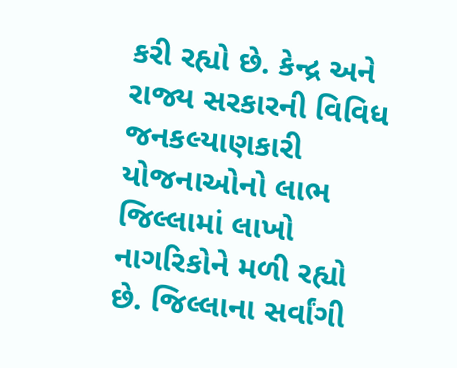કરી રહ્યો છે. કેન્દ્ર અને રાજ્ય સરકારની વિવિધ જનકલ્યાણકારી યોજનાઓનો લાભ જિલ્લામાં લાખો નાગરિકોને મળી રહ્યો છે. જિલ્લાના સર્વાંગી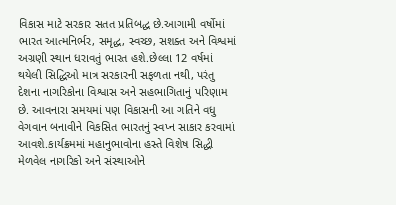વિકાસ માટે સરકાર સતત પ્રતિબદ્ધ છે.આગામી વર્ષોમાં ભારત આત્મનિર્ભર, સમૃદ્ધ, સ્વચ્છ, સશક્ત અને વિશ્વમાં અગ્રણી સ્થાન ધરાવતું ભારત હશે.છેલ્લા 12 વર્ષમાં થયેલી સિદ્ધિઓ માત્ર સરકારની સફળતા નથી, પરંતુ દેશના નાગરિકોના વિશ્વાસ અને સહભાગિતાનું પરિણામ છે. આવનારા સમયમાં પણ વિકાસની આ ગતિને વધુ વેગવાન બનાવીને વિકસિત ભારતનું સ્વપ્ન સાકાર કરવામાં આવશે.કાર્યક્રમમાં મહાનુભાવોના હસ્તે વિશેષ સિદ્ધી મેળવેલ નાગરિકો અને સંસ્થાઓને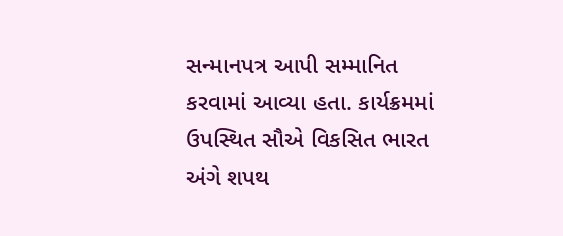સન્માનપત્ર આપી સમ્માનિત કરવામાં આવ્યા હતા. કાર્યક્રમમાં ઉપસ્થિત સૌએ વિકસિત ભારત અંગે શપથ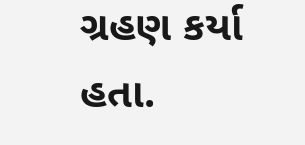ગ્રહણ કર્યા હતા.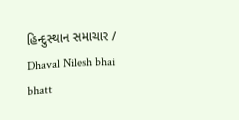હિન્દુસ્થાન સમાચાર / Dhaval Nilesh bhai bhatt